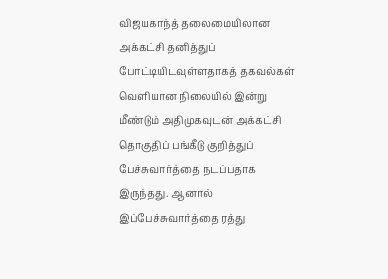விஜயகாந்த் தலைமையிலான அக்கட்சி தனித்துப் போட்டியிடவுள்ளதாகத் தகவல்கள் வெளியான நிலையில் இன்று மீண்டும் அதிமுகவுடன் அக்கட்சி தொகுதிப் பங்கீடு குறித்துப் பேச்சுவார்த்தை நடப்பதாக இருந்தது. ஆனால் இப்பேச்சுவார்த்தை ரத்து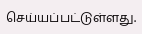செய்யப்பட்டுள்ளது.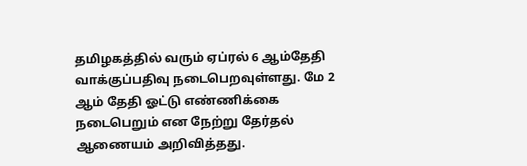தமிழகத்தில் வரும் ஏப்ரல் 6 ஆம்தேதி வாக்குப்பதிவு நடைபெறவுள்ளது. மே 2 ஆம் தேதி ஓட்டு எண்ணிக்கை நடைபெறும் என நேற்று தேர்தல் ஆணையம் அறிவித்தது.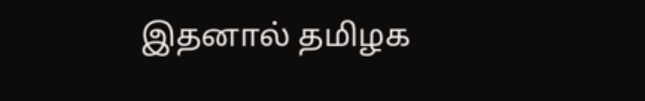இதனால் தமிழக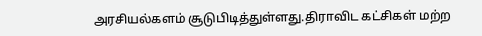அரசியல்களம் சூடுபிடித்துள்ளது.திராவிட கட்சிகள் மற்ற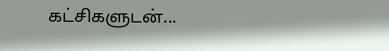கட்சிகளுடன்...